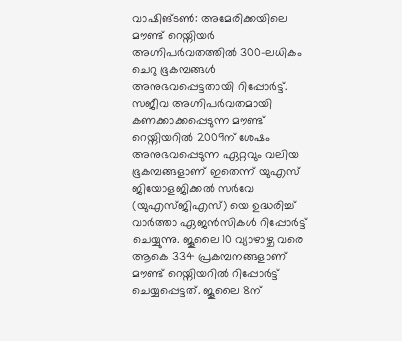വാഷിങ്ടൺ: അമേരിക്കയിലെ മൗണ്ട് റെയ്നിയർ അഗ്നിപർവതത്തിൽ 300-ലധികം ചെറു ഭൂകമ്പങ്ങൾ അനുഭവപ്പെട്ടതായി റിപ്പോർട്ട്. സജീവ അഗ്നിപർവതമായി കണക്കാക്കപ്പെടുന്ന മൗണ്ട് റെയ്നിയറിൽ 2009ന് ശേഷം അനുഭവപ്പെടുന്ന ഏറ്റവും വലിയ ഭൂകമ്പങ്ങളാണ് ഇതെന്ന് യുഎസ് ജിയോളജിക്കൽ സർവേ (യുഎസ്ജിഎസ്) യെ ഉദ്ധരിച്ച് വാർത്താ ഏജൻസികൾ റിപ്പോർട്ട് ചെയ്യുന്നു. ജൂലൈ 10 വ്യാഴാഴ്ച വരെ ആകെ 334 പ്രകമ്പനങ്ങളാണ് മൗണ്ട് റെയ്നിയറിൽ റിപ്പോർട്ട് ചെയ്യപ്പെട്ടത്. ജൂലൈ 8ന്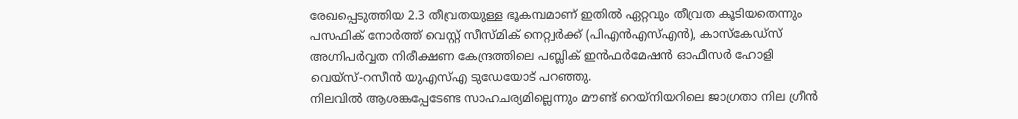രേഖപ്പെടുത്തിയ 2.3 തീവ്രതയുള്ള ഭൂകമ്പമാണ് ഇതിൽ ഏറ്റവും തീവ്രത കൂടിയതെന്നും പസഫിക് നോർത്ത് വെസ്റ്റ് സീസ്മിക് നെറ്റ്വർക്ക് (പിഎൻഎസ്എൻ), കാസ്കേഡ്സ് അഗ്നിപർവ്വത നിരീക്ഷണ കേന്ദ്രത്തിലെ പബ്ലിക് ഇൻഫർമേഷൻ ഓഫീസർ ഹോളി വെയ്സ്-റസീൻ യുഎസ്എ ടുഡേയോട് പറഞ്ഞു.
നിലവിൽ ആശങ്കപ്പേടേണ്ട സാഹചര്യമില്ലെന്നും മൗണ്ട് റെയ്നിയറിലെ ജാഗ്രതാ നില ഗ്രീൻ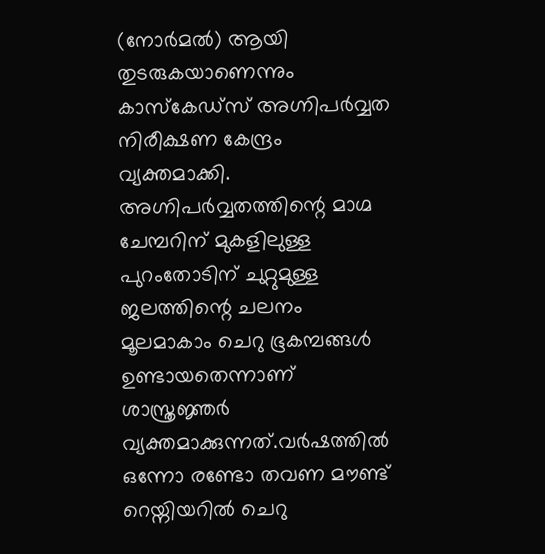(നോർമൽ) ആയി തുടരുകയാണെന്നും കാസ്കേഡ്സ് അഗ്നിപർവ്വത നിരീക്ഷണ കേന്ദ്രം വ്യക്തമാക്കി. അഗ്നിപർവ്വതത്തിന്റെ മാഗ്മ ചേമ്പറിന് മുകളിലുള്ള പുറംതോടിന് ചുറ്റുമുള്ള ജലത്തിന്റെ ചലനം മൂലമാകാം ചെറു ഭൂകമ്പങ്ങൾ ഉണ്ടായതെന്നാണ് ശാസ്ത്രജ്ഞർ വ്യക്തമാക്കുന്നത്.വർഷത്തിൽ ഒന്നോ രണ്ടോ തവണ മൗണ്ട് റെയ്നിയറിൽ ചെറു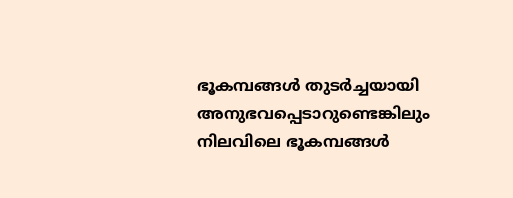ഭൂകമ്പങ്ങൾ തുടർച്ചയായി അനുഭവപ്പെടാറുണ്ടെങ്കിലും നിലവിലെ ഭൂകമ്പങ്ങൾ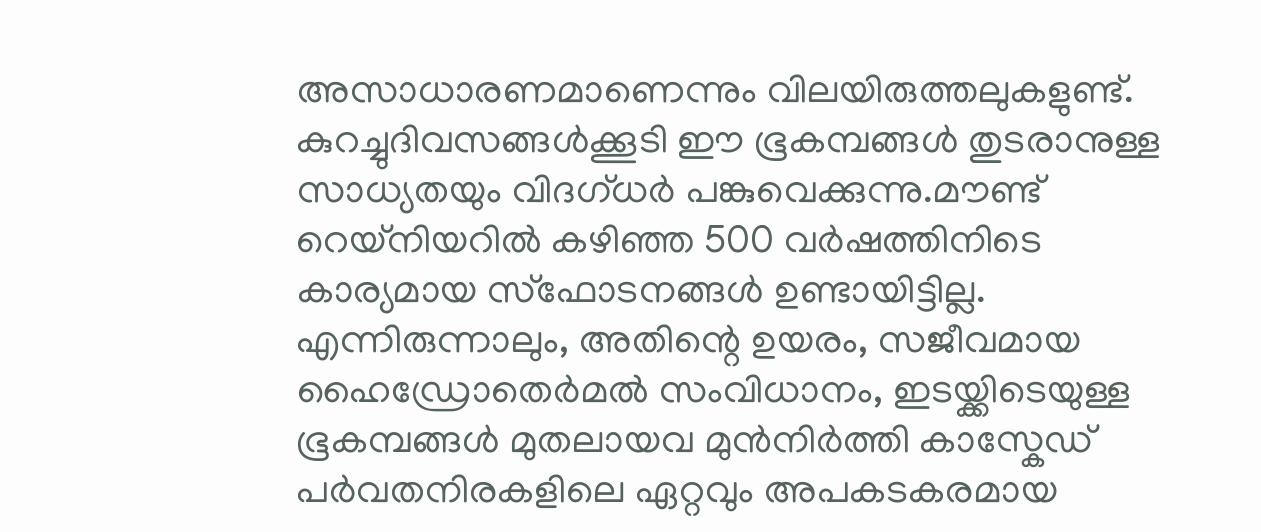അസാധാരണമാണെന്നും വിലയിരുത്തലുകളുണ്ട്.
കുറച്ചുദിവസങ്ങൾക്കൂടി ഈ ഭൂകമ്പങ്ങൾ തുടരാനുള്ള സാധ്യതയും വിദഗ്ധർ പങ്കുവെക്കുന്നു.മൗണ്ട് റെയ്നിയറിൽ കഴിഞ്ഞ 500 വർഷത്തിനിടെ കാര്യമായ സ്ഫോടനങ്ങൾ ഉണ്ടായിട്ടില്ല. എന്നിരുന്നാലും, അതിന്റെ ഉയരം, സജീവമായ ഹൈഡ്രോതെർമൽ സംവിധാനം, ഇടയ്ക്കിടെയുള്ള ഭൂകമ്പങ്ങൾ മുതലായവ മുൻനിർത്തി കാസ്കേഡ് പർവതനിരകളിലെ ഏറ്റവും അപകടകരമായ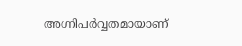അഗ്നിപർവ്വതമായാണ്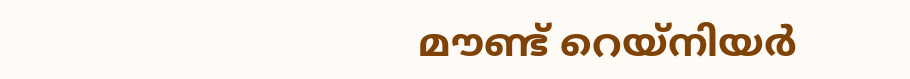മൗണ്ട് റെയ്നിയർ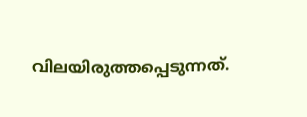വിലയിരുത്തപ്പെടുന്നത്.